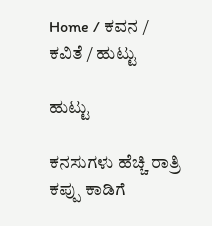Home / ಕವನ / ಕವಿತೆ / ಹುಟ್ಟು

ಹುಟ್ಟು

ಕನಸುಗಳು ಹೆಚ್ಚಿ ರಾತ್ರಿ
ಕಪ್ಪು ಕಾಡಿಗೆ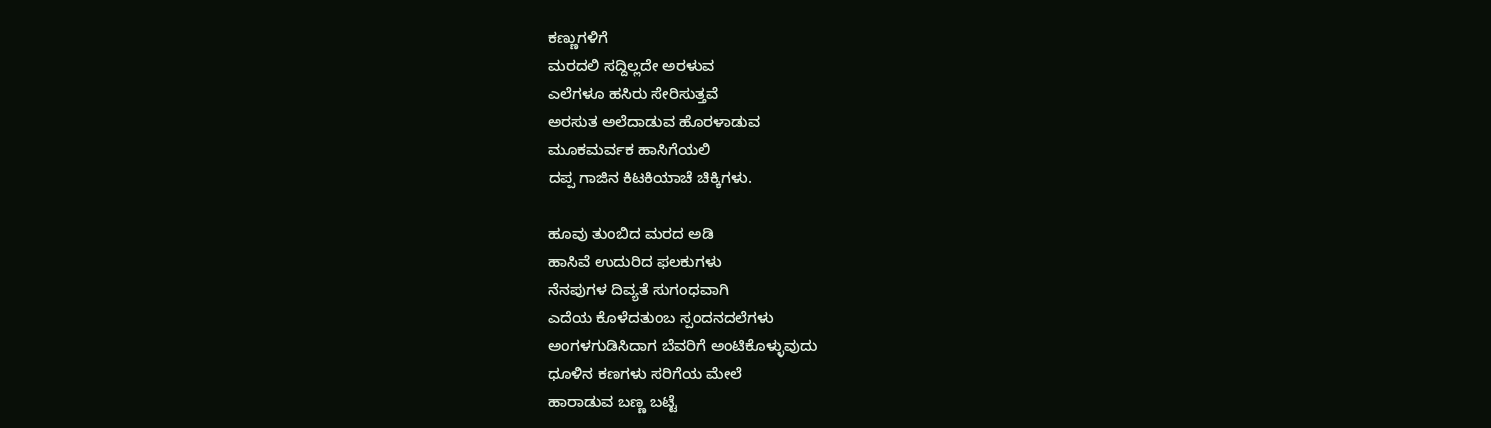ಕಣ್ಣುಗಳಿಗೆ
ಮರದಲಿ ಸದ್ದಿಲ್ಲದೇ ಅರಳುವ
ಎಲೆಗಳೂ ಹಸಿರು ಸೇರಿಸುತ್ತವೆ
ಅರಸುತ ಅಲೆದಾಡುವ ಹೊರಳಾಡುವ
ಮೂಕಮರ್ವಕ ಹಾಸಿಗೆಯಲಿ
ದಪ್ಪ ಗಾಜಿನ ಕಿಟಕಿಯಾಚೆ ಚಿಕ್ಕಿಗಳು.

ಹೂವು ತುಂಬಿದ ಮರದ ಅಡಿ
ಹಾಸಿವೆ ಉದುರಿದ ಫಲಕುಗಳು
ನೆನಪುಗಳ ದಿವ್ಯತೆ ಸುಗಂಧವಾಗಿ
ಎದೆಯ ಕೊಳೆದತುಂಬ ಸ್ಪಂದನದಲೆಗಳು
ಅಂಗಳಗುಡಿಸಿದಾಗ ಬೆವರಿಗೆ ಅಂಟಿಕೊಳ್ಳುವುದು
ಧೂಳಿನ ಕಣಗಳು ಸರಿಗೆಯ ಮೇಲೆ
ಹಾರಾಡುವ ಬಣ್ಣ ಬಟ್ಟೆ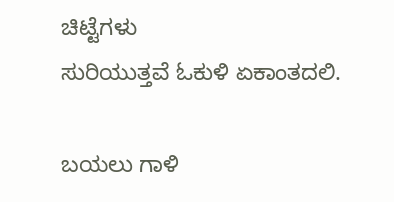ಚಿಟ್ಟೆಗಳು
ಸುರಿಯುತ್ತವೆ ಓಕುಳಿ ಏಕಾಂತದಲಿ.

ಬಯಲು ಗಾಳಿ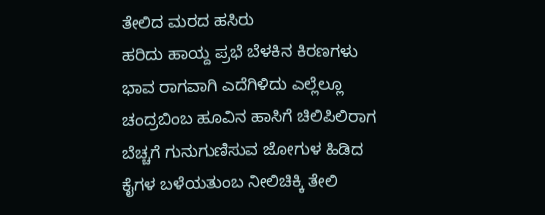ತೇಲಿದ ಮರದ ಹಸಿರು
ಹರಿದು ಹಾಯ್ದ ಪ್ರಭೆ ಬೆಳಕಿನ ಕಿರಣಗಳು
ಭಾವ ರಾಗವಾಗಿ ಎದೆಗಿಳಿದು ಎಲ್ಲೆಲ್ಲೂ
ಚಂದ್ರಬಿಂಬ ಹೂವಿನ ಹಾಸಿಗೆ ಚಿಲಿಪಿಲಿರಾಗ
ಬೆಚ್ಚಗೆ ಗುನುಗುಣಿಸುವ ಜೋಗುಳ ಹಿಡಿದ
ಕೈಗಳ ಬಳೆಯತುಂಬ ನೀಲಿಚಿಕ್ಕಿ ತೇಲಿ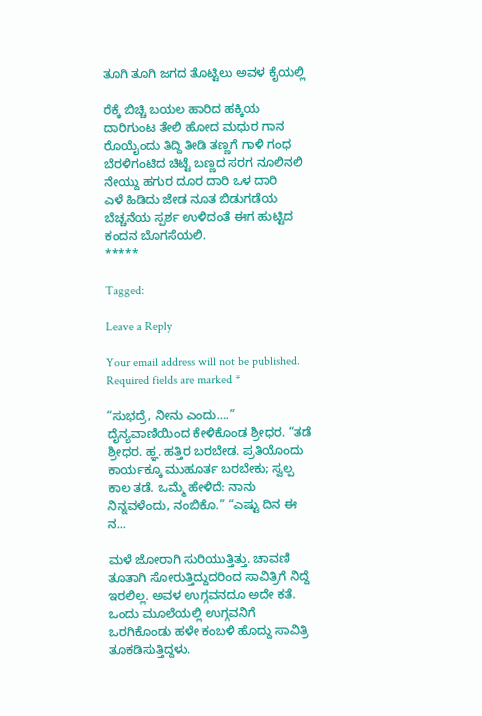ತೂಗಿ ತೂಗಿ ಜಗದ ತೊಟ್ಟಿಲು ಅವಳ ಕೈಯಲ್ಲಿ

ರೆಕ್ಕೆ ಬಿಚ್ಚಿ ಬಯಲ ಹಾರಿದ ಹಕ್ಕಿಯ
ದಾರಿಗುಂಟ ತೇಲಿ ಹೋದ ಮಧುರ ಗಾನ
ರೊಯೈಂದು ತಿದ್ದಿ ತೀಡಿ ತಣ್ಣಗೆ ಗಾಳಿ ಗಂಧ
ಬೆರಳಿಗಂಟಿದ ಚಿಟ್ಟೆ ಬಣ್ಣದ ಸರಗ ನೂಲಿನಲಿ
ನೇಯ್ದು ಹಗುರ ದೂರ ದಾರಿ ಒಳ ದಾರಿ
ಎಳೆ ಹಿಡಿದು ಜೇಡ ನೂತ ಬಿಡುಗಡೆಯ
ಬೆಚ್ಚನೆಯ ಸ್ಪರ್ಶ ಉಳಿದಂತೆ ಈಗ ಹುಟ್ಟಿದ ಕಂದನ ಬೊಗಸೆಯಲಿ.
*****

Tagged:

Leave a Reply

Your email address will not be published. Required fields are marked *

“ಸುಭದ್ರೆ, ನೀನು ಎಂದು….” ದೈನ್ಯವಾಣಿಯಿಂದ ಕೇಳಿಕೊಂಡ ಶ್ರೀಧರ. “ತಡೆ ಶ್ರೀಧರ. ಹ್ಞ. ಹತ್ತಿರ ಬರಬೇಡ. ಪ್ರತಿಯೊಂದು ಕಾರ್ಯಕ್ಕೂ ಮುಹೂರ್ತ ಬರಬೇಕು; ಸ್ವಲ್ಪ ಕಾಲ ತಡೆ. ಒಮ್ಮೆ ಹೇಳಿದೆ: ನಾನು ನಿನ್ನವಳೆಂದು, ನಂಬಿಕೊ.” “ಎಷ್ಟು ದಿನ ಈ ನ...

ಮಳೆ ಜೋರಾಗಿ ಸುರಿಯುತ್ತಿತ್ತು. ಚಾವಣಿ ತೂತಾಗಿ ಸೋರುತ್ತಿದ್ದುದರಿಂದ ಸಾವಿತ್ರಿಗೆ ನಿದ್ದೆ ಇರಲಿಲ್ಲ. ಅವಳ ಉಗ್ಗವನದೂ ಅದೇ ಕತೆ. ಒಂದು ಮೂಲೆಯಲ್ಲಿ ಉಗ್ಗವನಿಗೆ ಒರಗಿಕೊಂಡು ಹಳೇ ಕಂಬಳಿ ಹೊದ್ದು ಸಾವಿತ್ರಿ ತೂಕಡಿಸುತ್ತಿದ್ದಳು.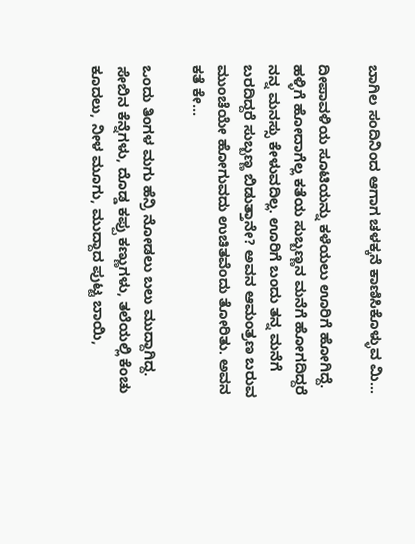ಬಾಗಿಲ ಸಂದಿನಿಂದ ಆಗಾಗ ಚಳಕ್ಕನೆ ಕಾಣಿಸಿಕೊಳ್ಳುವ ಮಿ...

ದೀಪಾವಳಿಯ ಸೂಟಿಯನ್ನು ಕಳೆಯಲು ಊರಿಗೆ ಹೋಗಿದ್ದೆ. ಹಳ್ಳಿಗೆ ಹೋದಾಗೆಲ್ಲ ಕತೆಯ ಸುಬ್ಬಣ್ಣನ ಮನೆಗೆ ಹೋಗದಿದ್ದರೆ ನನ್ನ ಮನಸ್ಸು ಕೇಳುವದಿಲ್ಲ. ಊರಿಗೆ ಬಂದು ತನ್ನ ಮನೆಗೆ ಬರದಿದ್ದರೆ ಸುಬ್ಬಣ್ಣ ಬಿಡುತ್ತಾನೇ? ಅವನ ಆಮಂತ್ರಣ ಬರುವ ಮುಂಚೆಯೇ ಹೋಗುವದು ಉಚಿತವೆಂದು ತೋರಿತು. ಅವನ ಕತೆ ಕೇ...

ಒಂದು ತಿಂಗಳ ಮಗು ಹೆನ್ರಿ ನೋಡಲು ಬಲು ಮುದ್ದಾಗಿದ್ದ. ಸೇಬಿನ ಕೆನ್ನೆಗಳು, ದೊಡ್ಡ ಕಪ್ಪು ಕಣ್ಣುಗಳು, ತಲೆಯಲ್ಲಿ ಕೆಂಚು ಕೂದಲು, ನೀಳ ಮೂಗು, ಮುದ್ದಾದ ಪುಟ್ಟ ಬಾಯಿ,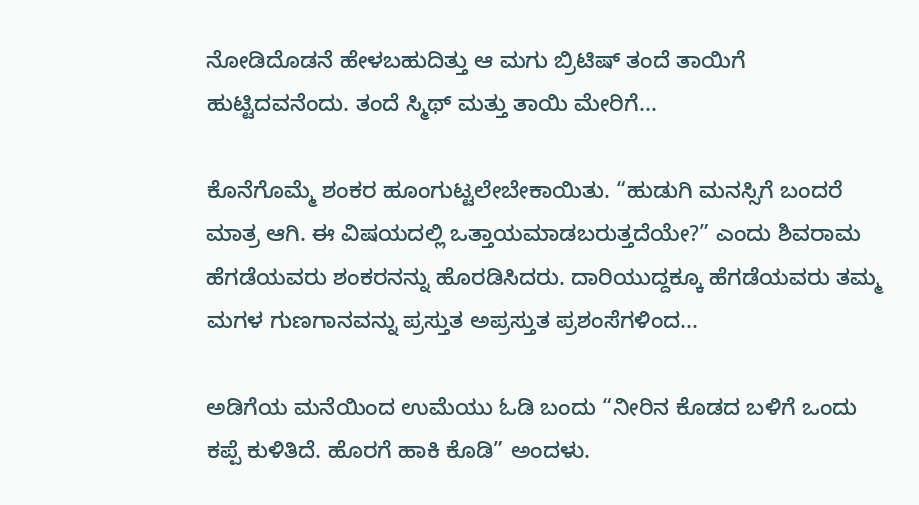ನೋಡಿದೊಡನೆ ಹೇಳಬಹುದಿತ್ತು ಆ ಮಗು ಬ್ರಿಟಿಷ್ ತಂದೆ ತಾಯಿಗೆ ಹುಟ್ಟಿದವನೆಂದು. ತಂದೆ ಸ್ಮಿಥ್ ಮತ್ತು ತಾಯಿ ಮೇರಿಗೆ...

ಕೊನೆಗೊಮ್ಮೆ ಶಂಕರ ಹೂಂಗುಟ್ಟಲೇಬೇಕಾಯಿತು. “ಹುಡುಗಿ ಮನಸ್ಸಿಗೆ ಬಂದರೆ ಮಾತ್ರ ಆಗಿ. ಈ ವಿಷಯದಲ್ಲಿ ಒತ್ತಾಯಮಾಡಬರುತ್ತದೆಯೇ?” ಎಂದು ಶಿವರಾಮ ಹೆಗಡೆಯವರು ಶಂಕರನನ್ನು ಹೊರಡಿಸಿದರು. ದಾರಿಯುದ್ದಕ್ಕೂ ಹೆಗಡೆಯವರು ತಮ್ಮ ಮಗಳ ಗುಣಗಾನವನ್ನು ಪ್ರಸ್ತುತ ಅಪ್ರಸ್ತುತ ಪ್ರಶಂಸೆಗಳಿಂದ...

ಅಡಿಗೆಯ ಮನೆಯಿಂದ ಉಮೆಯು ಓಡಿ ಬಂದು “ನೀರಿನ ಕೊಡದ ಬಳಿಗೆ ಒಂದು ಕಪ್ಪೆ ಕುಳಿತಿದೆ. ಹೊರಗೆ ಹಾಕಿ ಕೊಡಿ” ಅಂದಳು.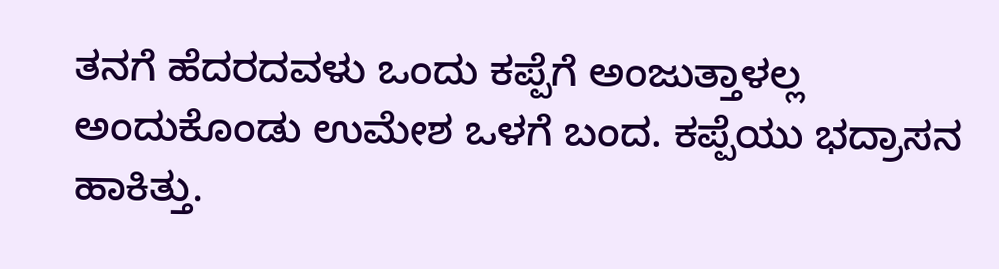ತನಗೆ ಹೆದರದವಳು ಒಂದು ಕಪ್ಪೆಗೆ ಅಂಜುತ್ತಾಳಲ್ಲ ಅಂದುಕೊಂಡು ಉಮೇಶ ಒಳಗೆ ಬಂದ. ಕಪ್ಪೆಯು ಭದ್ರಾಸನ ಹಾಕಿತ್ತು.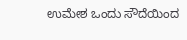ಉಮೇಶ ಒಂದು ಸೌದೆಯಿಂದ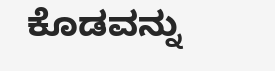ಕೊಡವನ್ನು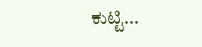ಕುಟ್ಟಿ...